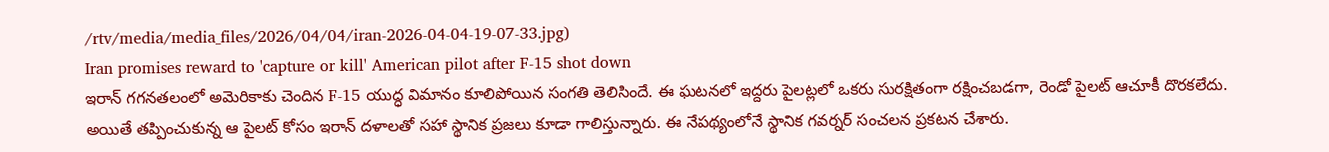/rtv/media/media_files/2026/04/04/iran-2026-04-04-19-07-33.jpg)
Iran promises reward to 'capture or kill' American pilot after F-15 shot down
ఇరాన్ గగనతలంలో అమెరికాకు చెందిన F-15 యుద్ధ విమానం కూలిపోయిన సంగతి తెలిసిందే. ఈ ఘటనలో ఇద్దరు పైలట్లలో ఒకరు సురక్షితంగా రక్షించబడగా, రెండో పైలట్ ఆచూకీ దొరకలేదు. అయితే తప్పించుకున్న ఆ పైలట్ కోసం ఇరాన్ దళాలతో సహా స్థానిక ప్రజలు కూడా గాలిస్తున్నారు. ఈ నేపథ్యంలోనే స్థానిక గవర్నర్ సంచలన ప్రకటన చేశారు.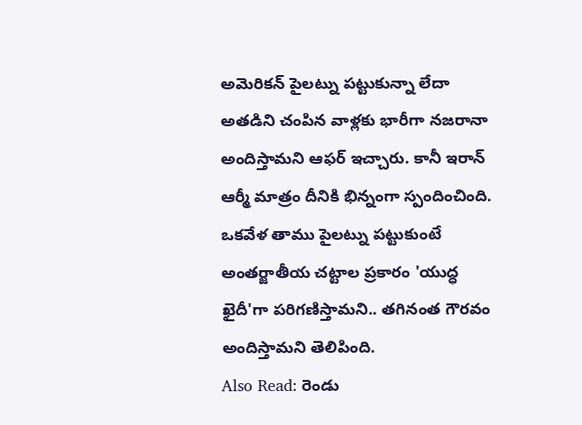అమెరికన్ పైలట్ను పట్టుకున్నా లేదా అతడిని చంపిన వాళ్లకు భారీగా నజరానా అందిస్తామని ఆఫర్ ఇచ్చారు. కానీ ఇరాన్ ఆర్మీ మాత్రం దీనికి భిన్నంగా స్పందించింది. ఒకవేళ తాము పైలట్ను పట్టుకుంటే అంతర్జాతీయ చట్టాల ప్రకారం 'యుద్ధ ఖైదీ'గా పరిగణిస్తామని.. తగినంత గౌరవం అందిస్తామని తెలిపింది.
Also Read: రెండు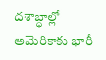దశాబ్ధాల్లో అమెరికాకు భారీ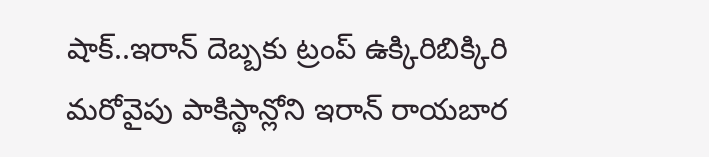షాక్..ఇరాన్ దెబ్బకు ట్రంప్ ఉక్కిరిబిక్కిరి
మరోవైపు పాకిస్థాన్లోని ఇరాన్ రాయబార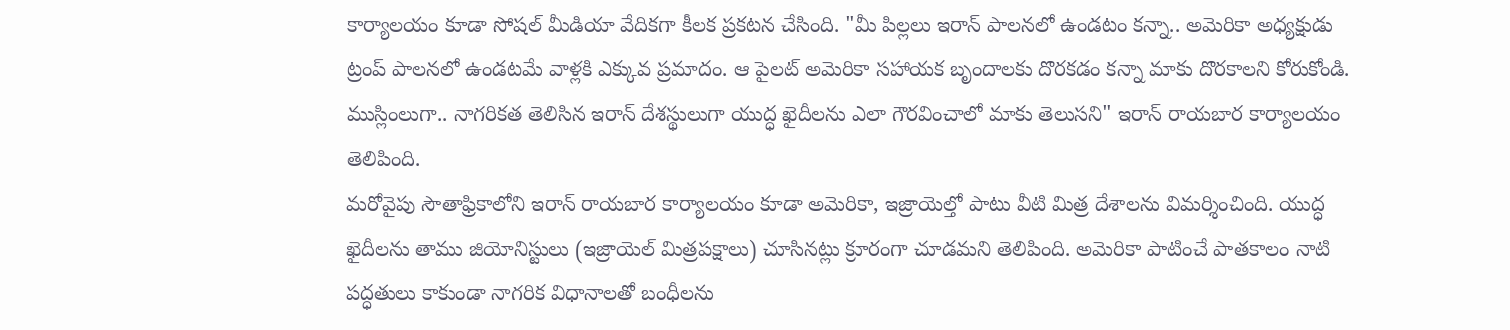కార్యాలయం కూడా సోషల్ మీడియా వేదికగా కీలక ప్రకటన చేసింది. "మీ పిల్లలు ఇరాన్ పాలనలో ఉండటం కన్నా.. అమెరికా అధ్యక్షుడు ట్రంప్ పాలనలో ఉండటమే వాళ్లకి ఎక్కువ ప్రమాదం. ఆ పైలట్ అమెరికా సహాయక బృందాలకు దొరకడం కన్నా మాకు దొరకాలని కోరుకోండి. ముస్లింలుగా.. నాగరికత తెలిసిన ఇరాన్ దేశస్థులుగా యుద్ధ ఖైదీలను ఎలా గౌరవించాలో మాకు తెలుసని" ఇరాన్ రాయబార కార్యాలయం తెలిపింది.
మరోవైపు సౌతాఫ్రికాలోని ఇరాన్ రాయబార కార్యాలయం కూడా అమెరికా, ఇజ్రాయెల్తో పాటు వీటి మిత్ర దేశాలను విమర్శించింది. యుద్ధ ఖైదీలను తాము జియోనిస్టులు (ఇజ్రాయెల్ మిత్రపక్షాలు) చూసినట్లు క్రూరంగా చూడమని తెలిపింది. అమెరికా పాటించే పాతకాలం నాటి పద్ధతులు కాకుండా నాగరిక విధానాలతో బంధీలను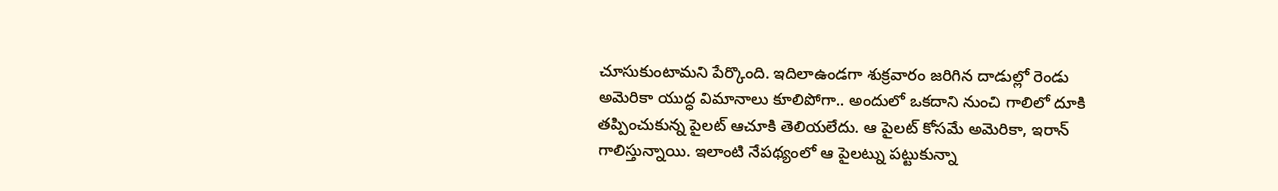చూసుకుంటామని పేర్కొంది. ఇదిలాఉండగా శుక్రవారం జరిగిన దాడుల్లో రెండు అమెరికా యుద్ధ విమానాలు కూలిపోగా.. అందులో ఒకదాని నుంచి గాలిలో దూకి తప్పించుకున్న పైలట్ ఆచూకి తెలియలేదు. ఆ పైలట్ కోసమే అమెరికా, ఇరాన్ గాలిస్తున్నాయి. ఇలాంటి నేపథ్యంలో ఆ పైలట్ను పట్టుకున్నా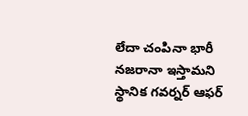లేదా చంపినా భారీ నజరానా ఇస్తామని స్థానిక గవర్నర్ ఆఫర్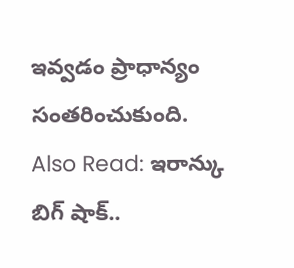ఇవ్వడం ప్రాధాన్యం సంతరించుకుంది.
Also Read: ఇరాన్కు బిగ్ షాక్..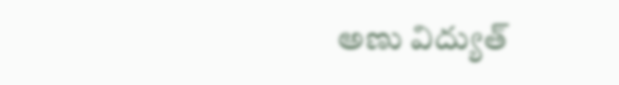అణు విద్యుత్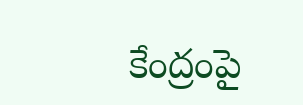కేంద్రంపై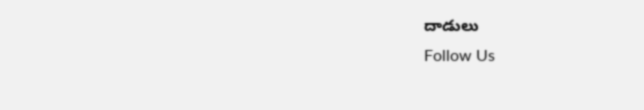దాడులు
Follow Us